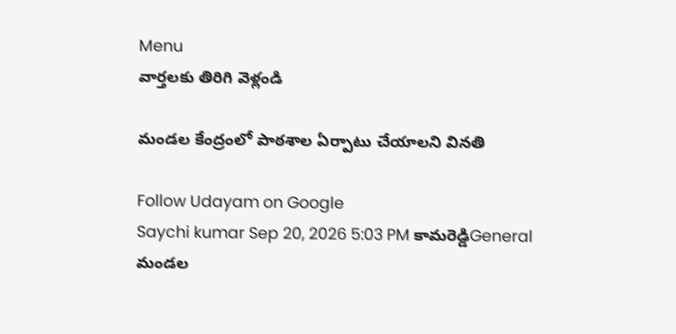Menu
వార్తలకు తిరిగి వెళ్లండి

మండల కేంద్రంలో పాఠశాల ఏర్పాటు చేయాలని వినతి

Follow Udayam on Google
Saychi kumar Sep 20, 2026 5:03 PM కామరెడ్డిGeneral
మండల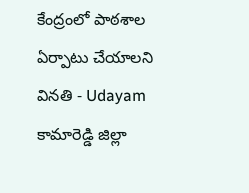కేంద్రంలో పాఠశాల ఏర్పాటు చేయాలని వినతి - Udayam
కామారెడ్డి జిల్లా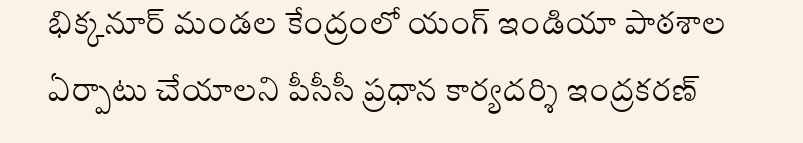భిక్కనూర్ మండల కేంద్రంలో యంగ్ ఇండియా పాఠశాల ఏర్పాటు చేయాలని పీసీసీ ప్రధాన కార్యదర్శి ఇంద్రకరణ్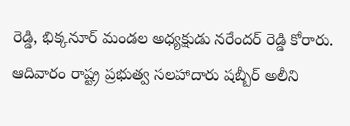రెడ్డి, భిక్కనూర్ మండల అధ్యక్షుడు నరేందర్ రెడ్డి కోరారు. ఆదివారం రాష్ట్ర ప్రభుత్వ సలహాదారు షబ్బీర్ అలీని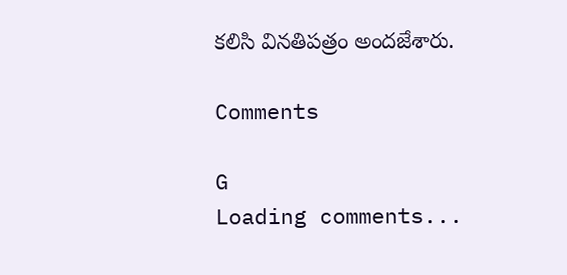కలిసి వినతిపత్రం అందజేశారు.

Comments

G
Loading comments...